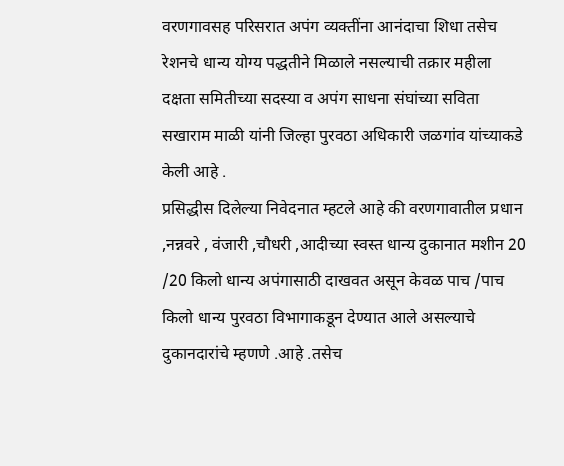वरणगावसह परिसरात अपंग व्यक्तींना आनंदाचा शिधा तसेच रेशनचे धान्य योग्य पद्धतीने मिळाले नसल्याची तक्रार महीला दक्षता समितीच्या सदस्या व अपंग साधना संघांच्या सविता सखाराम माळी यांनी जिल्हा पुरवठा अधिकारी जळगांव यांच्याकडे केली आहे .
प्रसिद्धीस दिलेल्या निवेदनात म्हटले आहे की वरणगावातील प्रधान ,नन्नवरे , वंजारी ,चौधरी ,आदीच्या स्वस्त धान्य दुकानात मशीन 20 /20 किलो धान्य अपंगासाठी दाखवत असून केवळ पाच /पाच किलो धान्य पुरवठा विभागाकडून देण्यात आले असल्याचे दुकानदारांचे म्हणणे .आहे .तसेच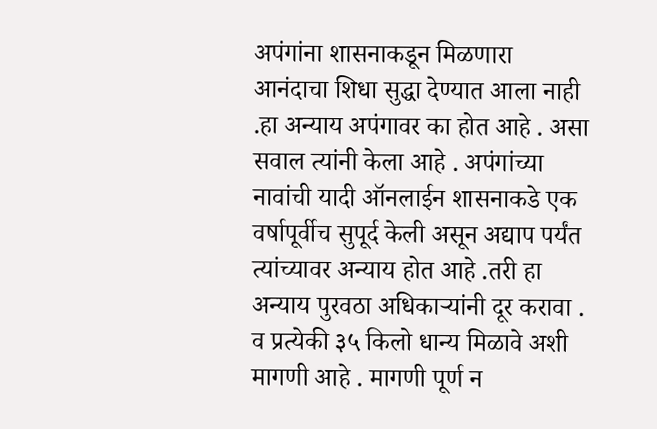अपंगांना शासनाकडून मिळणारा आनंदाचा शिधा सुद्धा देण्यात आला नाही .हा अन्याय अपंगावर का होत आहे . असा सवाल त्यांनी केला आहे . अपंगांच्या नावांची यादी ऑनलाईन शासनाकडे एक वर्षापूर्वीच सुपूर्द केली असून अद्याप पर्यंत त्यांच्यावर अन्याय होत आहे .तरी हा अन्याय पुरवठा अधिकाऱ्यांनी दूर करावा . व प्रत्येकी ३५ किलो धान्य मिळावे अशी मागणी आहे . मागणी पूर्ण न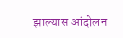झाल्यास आंदोलन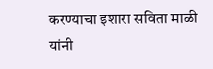करण्याचा इशारा सविता माळी यांनी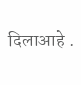दिलाआहे .